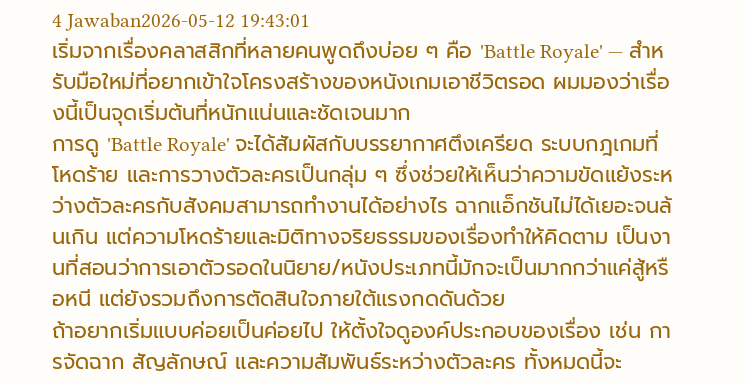4 Jawaban2026-05-12 19:43:01
เริ่มจากเรื่องคลาสสิกที่หลายคนพูดถึงบ่อย ๆ คือ 'Battle Royale' — สำหรับมือใหม่ที่อยากเข้าใจโครงสร้างของหนังเกมเอาชีวิตรอด ผมมองว่าเรื่องนี้เป็นจุดเริ่มต้นที่หนักแน่นและชัดเจนมาก
การดู 'Battle Royale' จะได้สัมผัสกับบรรยากาศตึงเครียด ระบบกฎเกมที่โหดร้าย และการวางตัวละครเป็นกลุ่ม ๆ ซึ่งช่วยให้เห็นว่าความขัดแย้งระหว่างตัวละครกับสังคมสามารถทำงานได้อย่างไร ฉากแอ็กชันไม่ได้เยอะจนล้นเกิน แต่ความโหดร้ายและมิติทางจริยธรรมของเรื่องทำให้คิดตาม เป็นงานที่สอนว่าการเอาตัวรอดในนิยาย/หนังประเภทนี้มักจะเป็นมากกว่าแค่สู้หรือหนี แต่ยังรวมถึงการตัดสินใจภายใต้แรงกดดันด้วย
ถ้าอยากเริ่มแบบค่อยเป็นค่อยไป ให้ตั้งใจดูองค์ประกอบของเรื่อง เช่น การจัดฉาก สัญลักษณ์ และความสัมพันธ์ระหว่างตัวละคร ทั้งหมดนี้จะ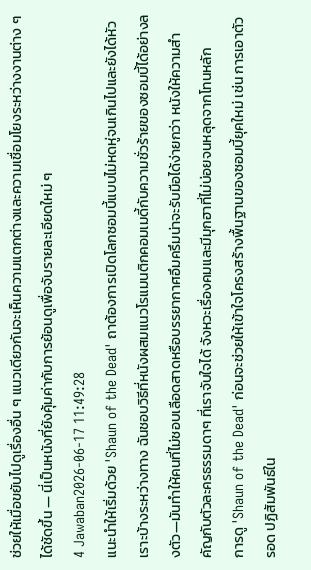ช่วยให้เมื่อขยับไปดูเรื่องอื่น ๆ แนวเดียวกันจะเห็นความแตกต่างและความเชื่อมโยงระหว่างงานต่าง ๆ ได้ชัดขึ้น — นี่เป็นหนังที่ยังคุ้มค่ากับการย้อนดูเพื่อจับรายละเอียดใหม่ ๆ
4 Jawaban2026-06-17 11:49:28
แนะนำให้เริ่มด้วย 'Shaun of the Dead' ถาต้องการเปิดโลกซอมบี้แบบไม่หดหู่จนเกินไปและยังได้หัวเราะบ้างระหว่างทาง ฉันชอบวิธีที่หนังผสมแนวโรแมนติกคอมเมดี้กับความชั่วร้ายของซอมบี้ได้อย่างลงตัว—มันทำให้คนที่ไม่ชอบเลือดสาดหรือบรรยากาศอึมครึมน่าจะรับมือได้ง่ายกว่า หนังให้ความสำคัญกับตัวละครธรรมดาๆ ที่เราจับใจได้ จังหวะเรื่องคมและมีมุกฮาที่ไม่บ่อยจนหลุดจากโทนหลัก
การดู 'Shaun of the Dead' ก่อนจะช่วยให้เข้าใจโครงสร้างพื้นฐานของซอมบี้ยุคใหม่ เช่น การเอาตัวรอด ปฏิสัมพันธ์ใน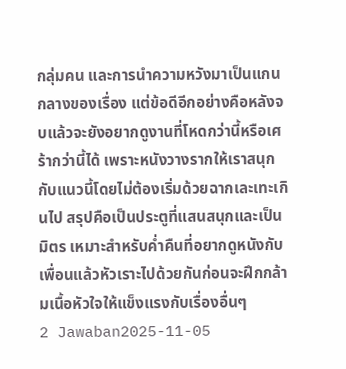กลุ่มคน และการนำความหวังมาเป็นแกนกลางของเรื่อง แต่ข้อดีอีกอย่างคือหลังจบแล้วจะยังอยากดูงานที่โหดกว่านี้หรือเศร้ากว่านี้ได้ เพราะหนังวางรากให้เราสนุกกับแนวนี้โดยไม่ต้องเริ่มด้วยฉากเละเทะเกินไป สรุปคือเป็นประตูที่แสนสนุกและเป็นมิตร เหมาะสำหรับค่ำคืนที่อยากดูหนังกับเพื่อนแล้วหัวเราะไปด้วยกันก่อนจะฝึกกล้ามเนื้อหัวใจให้แข็งแรงกับเรื่องอื่นๆ
2 Jawaban2025-11-05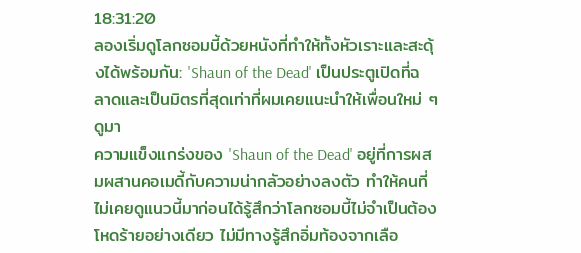18:31:20
ลองเริ่มดูโลกซอมบี้ด้วยหนังที่ทำให้ทั้งหัวเราะและสะดุ้งได้พร้อมกัน: 'Shaun of the Dead' เป็นประตูเปิดที่ฉลาดและเป็นมิตรที่สุดเท่าที่ผมเคยแนะนำให้เพื่อนใหม่ ๆ ดูมา
ความแข็งแกร่งของ 'Shaun of the Dead' อยู่ที่การผสมผสานคอเมดี้กับความน่ากลัวอย่างลงตัว ทำให้คนที่ไม่เคยดูแนวนี้มาก่อนได้รู้สึกว่าโลกซอมบี้ไม่จำเป็นต้องโหดร้ายอย่างเดียว ไม่มีทางรู้สึกอิ่มท้องจากเลือ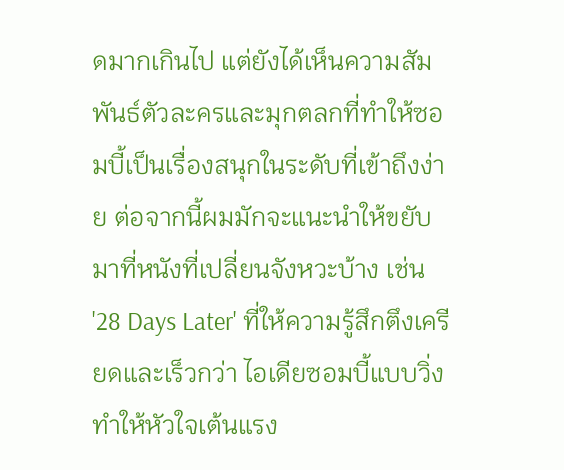ดมากเกินไป แต่ยังได้เห็นความสัมพันธ์ตัวละครและมุกตลกที่ทำให้ซอมบี้เป็นเรื่องสนุกในระดับที่เข้าถึงง่าย ต่อจากนี้ผมมักจะแนะนำให้ขยับมาที่หนังที่เปลี่ยนจังหวะบ้าง เช่น '28 Days Later' ที่ให้ความรู้สึกตึงเครียดและเร็วกว่า ไอเดียซอมบี้แบบวิ่งทำให้หัวใจเต้นแรง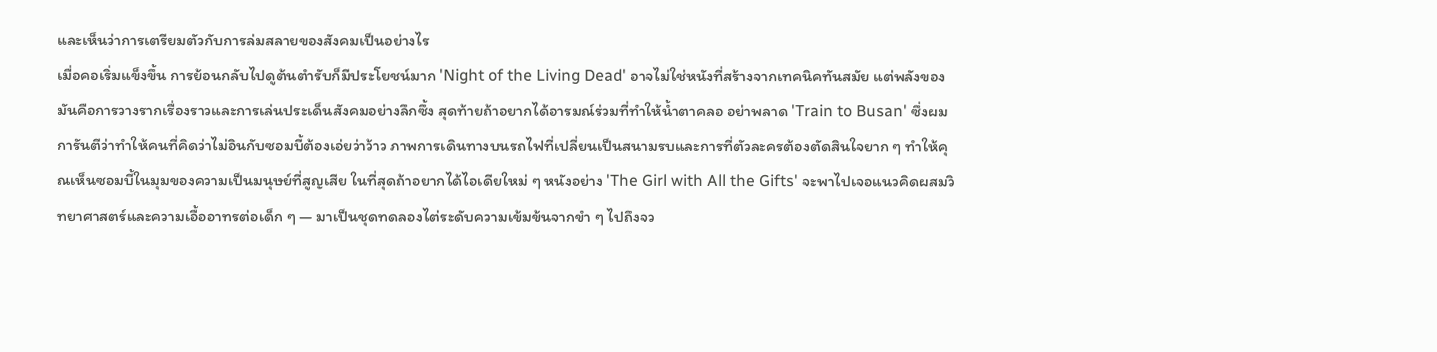และเห็นว่าการเตรียมตัวกับการล่มสลายของสังคมเป็นอย่างไร
เมื่อคอเริ่มแข็งขึ้น การย้อนกลับไปดูต้นตำรับก็มีประโยชน์มาก 'Night of the Living Dead' อาจไม่ใช่หนังที่สร้างจากเทคนิคทันสมัย แต่พลังของมันคือการวางรากเรื่องราวและการเล่นประเด็นสังคมอย่างลึกซึ้ง สุดท้ายถ้าอยากได้อารมณ์ร่วมที่ทำให้น้ำตาคลอ อย่าพลาด 'Train to Busan' ซึ่งผมการันตีว่าทำให้คนที่คิดว่าไม่อินกับซอมบี้ต้องเอ่ยว่าว้าว ภาพการเดินทางบนรถไฟที่เปลี่ยนเป็นสนามรบและการที่ตัวละครต้องตัดสินใจยาก ๆ ทำให้คุณเห็นซอมบี้ในมุมของความเป็นมนุษย์ที่สูญเสีย ในที่สุดถ้าอยากได้ไอเดียใหม่ ๆ หนังอย่าง 'The Girl with All the Gifts' จะพาไปเจอแนวคิดผสมวิทยาศาสตร์และความเอื้ออาทรต่อเด็ก ๆ — มาเป็นชุดทดลองไต่ระดับความเข้มข้นจากขำ ๆ ไปถึงจว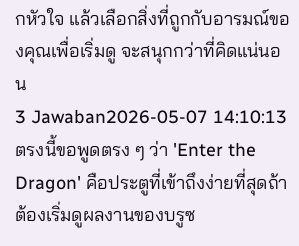กหัวใจ แล้วเลือกสิ่งที่ถูกกับอารมณ์ของคุณเพื่อเริ่มดู จะสนุกกว่าที่คิดแน่นอน
3 Jawaban2026-05-07 14:10:13
ตรงนี้ขอพูดตรง ๆ ว่า 'Enter the Dragon' คือประตูที่เข้าถึงง่ายที่สุดถ้าต้องเริ่มดูผลงานของบรูซ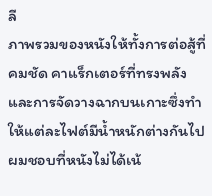ลี
ภาพรวมของหนังให้ทั้งการต่อสู้ที่คมชัด คาแร็กเตอร์ที่ทรงพลัง และการจัดวางฉากบนเกาะซึ่งทำให้แต่ละไฟต์มีน้ำหนักต่างกันไป ผมชอบที่หนังไม่ได้เน้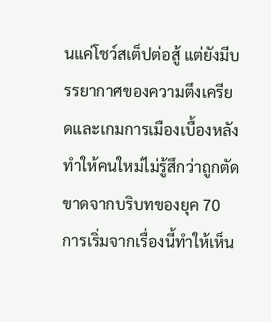นแค่โชว์สเต็ปต่อสู้ แต่ยังมีบรรยากาศของความตึงเครียดและเกมการเมืองเบื้องหลัง ทำให้คนใหม่ไม่รู้สึกว่าถูกตัดขาดจากบริบทของยุค 70
การเริ่มจากเรื่องนี้ทำให้เห็น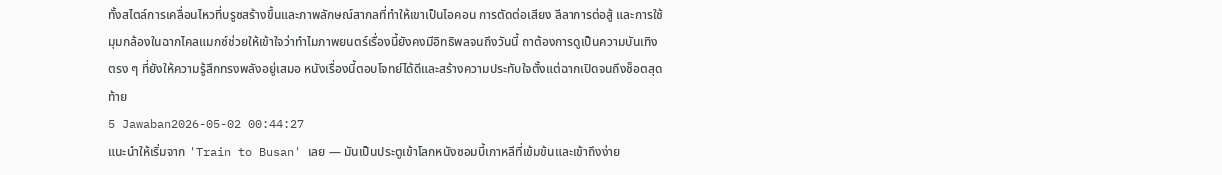ทั้งสไตล์การเคลื่อนไหวที่บรูซสร้างขึ้นและภาพลักษณ์สากลที่ทำให้เขาเป็นไอคอน การตัดต่อเสียง ลีลาการต่อสู้ และการใช้มุมกล้องในฉากไคลแมกซ์ช่วยให้เข้าใจว่าทำไมภาพยนตร์เรื่องนี้ยังคงมีอิทธิพลจนถึงวันนี้ ถาต้องการดูเป็นความบันเทิงตรง ๆ ที่ยังให้ความรู้สึกทรงพลังอยู่เสมอ หนังเรื่องนี้ตอบโจทย์ได้ดีและสร้างความประทับใจตั้งแต่ฉากเปิดจนถึงช็อตสุดท้าย
5 Jawaban2026-05-02 00:44:27
แนะนำให้เริ่มจาก 'Train to Busan' เลย — มันเป็นประตูเข้าโลกหนังซอมบี้เกาหลีที่เข้มข้นและเข้าถึงง่าย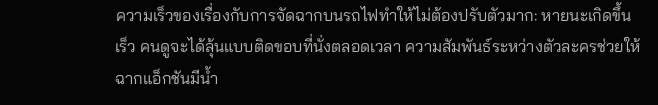ความเร็วของเรื่องกับการจัดฉากบนรถไฟทำให้ไม่ต้องปรับตัวมาก: หายนะเกิดขึ้นเร็ว คนดูจะได้ลุ้นแบบติดขอบที่นั่งตลอดเวลา ความสัมพันธ์ระหว่างตัวละครช่วยให้ฉากแอ็กชันมีน้ำ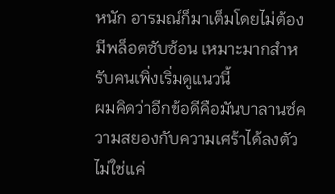หนัก อารมณ์ก็มาเต็มโดยไม่ต้องมีพล็อตซับซ้อน เหมาะมากสำหรับคนเพิ่งเริ่มดูแนวนี้
ผมคิดว่าอีกข้อดีคือมันบาลานซ์ความสยองกับความเศร้าได้ลงตัว ไม่ใช่แค่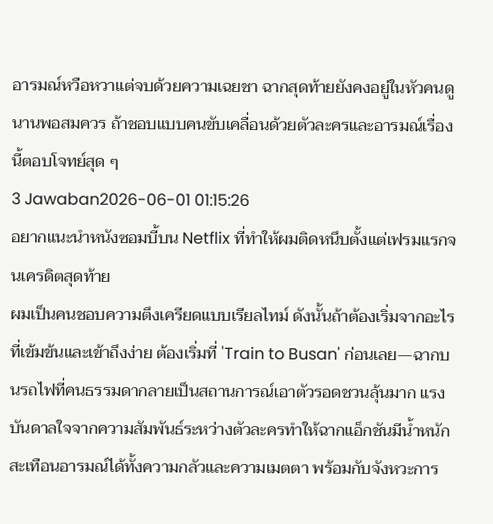อารมณ์หวือหวาแต่จบด้วยความเฉยชา ฉากสุดท้ายยังคงอยู่ในหัวคนดูนานพอสมควร ถ้าชอบแบบคนขับเคลื่อนด้วยตัวละครและอารมณ์เรื่องนี้ตอบโจทย์สุด ๆ
3 Jawaban2026-06-01 01:15:26
อยากแนะนำหนังซอมบี้บน Netflix ที่ทำให้ผมติดหนึบตั้งแต่เฟรมแรกจนเครดิตสุดท้าย
ผมเป็นคนชอบความตึงเครียดแบบเรียลไทม์ ดังนั้นถ้าต้องเริ่มจากอะไรที่เข้มข้นและเข้าถึงง่าย ต้องเริ่มที่ 'Train to Busan' ก่อนเลย—ฉากบนรถไฟที่คนธรรมดากลายเป็นสถานการณ์เอาตัวรอดชวนลุ้นมาก แรงบันดาลใจจากความสัมพันธ์ระหว่างตัวละครทำให้ฉากแอ็กชันมีน้ำหนัก สะเทือนอารมณ์ได้ทั้งความกลัวและความเมตตา พร้อมกับจังหวะการ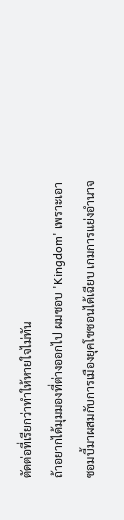ตัดต่อที่เรียกว่าทำให้หายใจไม่ทัน
ถ้าอยากได้มุมมองที่ต่างออกไป ผมชอบ 'Kingdom' เพราะเอาซอมบี้มาผสมกับการเมืองยุคโชซอนได้เฉียบ เกมการแย่งอำนาจ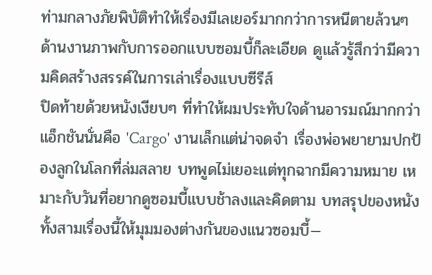ท่ามกลางภัยพิบัติทำให้เรื่องมีเลเยอร์มากกว่าการหนีตายล้วนๆ ด้านงานภาพกับการออกแบบซอมบี้ก็ละเอียด ดูแล้วรู้สึกว่ามีความคิดสร้างสรรค์ในการเล่าเรื่องแบบซีรีส์
ปิดท้ายด้วยหนังเงียบๆ ที่ทำให้ผมประทับใจด้านอารมณ์มากกว่าแอ็กชันนั่นคือ 'Cargo' งานเล็กแต่น่าจดจำ เรื่องพ่อพยายามปกป้องลูกในโลกที่ล่มสลาย บทพูดไม่เยอะแต่ทุกฉากมีความหมาย เหมาะกับวันที่อยากดูซอมบี้แบบช้าลงและคิดตาม บทสรุปของหนังทั้งสามเรื่องนี้ให้มุมมองต่างกันของแนวซอมบี้—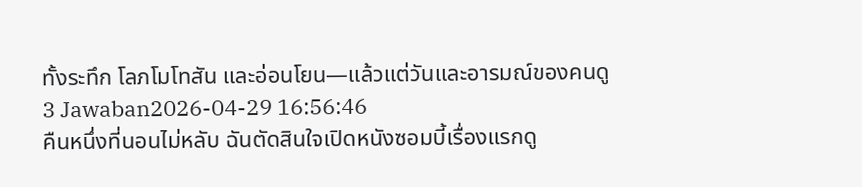ทั้งระทึก โลภโมโทสัน และอ่อนโยน—แล้วแต่วันและอารมณ์ของคนดู
3 Jawaban2026-04-29 16:56:46
คืนหนึ่งที่นอนไม่หลับ ฉันตัดสินใจเปิดหนังซอมบี้เรื่องแรกดู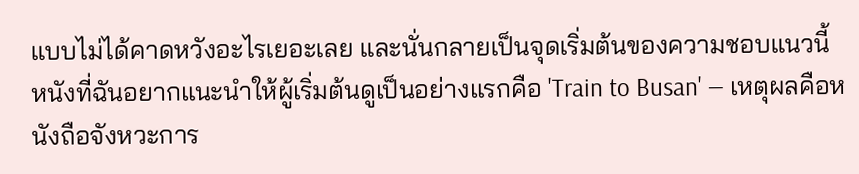แบบไม่ได้คาดหวังอะไรเยอะเลย และนั่นกลายเป็นจุดเริ่มต้นของความชอบแนวนี้
หนังที่ฉันอยากแนะนำให้ผู้เริ่มต้นดูเป็นอย่างแรกคือ 'Train to Busan' — เหตุผลคือหนังถือจังหวะการ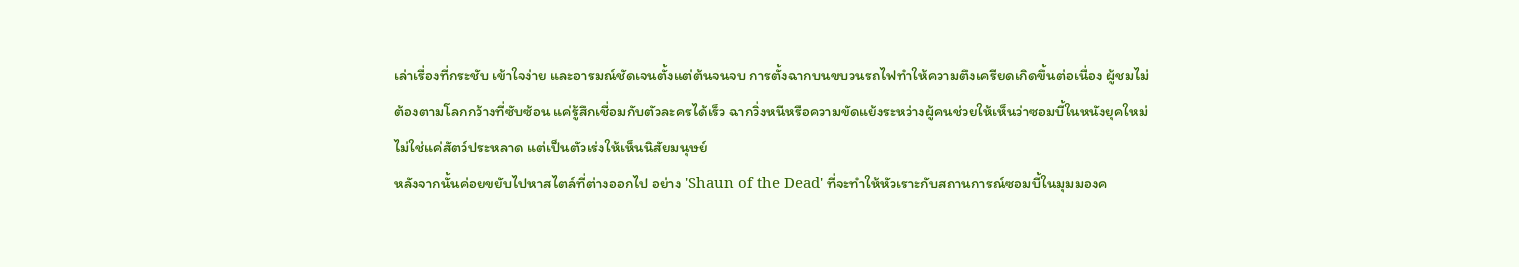เล่าเรื่องที่กระชับ เข้าใจง่าย และอารมณ์ชัดเจนตั้งแต่ต้นจนจบ การตั้งฉากบนขบวนรถไฟทำให้ความตึงเครียดเกิดขึ้นต่อเนื่อง ผู้ชมไม่ต้องตามโลกกว้างที่ซับซ้อน แค่รู้สึกเชื่อมกับตัวละครได้เร็ว ฉากวิ่งหนีหรือความขัดแย้งระหว่างผู้คนช่วยให้เห็นว่าซอมบี้ในหนังยุคใหม่ไม่ใช่แค่สัตว์ประหลาด แต่เป็นตัวเร่งให้เห็นนิสัยมนุษย์
หลังจากนั้นค่อยขยับไปหาสไตล์ที่ต่างออกไป อย่าง 'Shaun of the Dead' ที่จะทำให้หัวเราะกับสถานการณ์ซอมบี้ในมุมมองค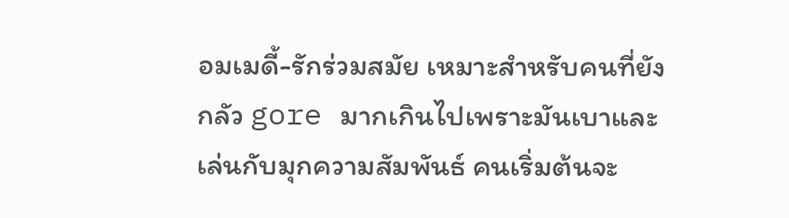อมเมดี้-รักร่วมสมัย เหมาะสำหรับคนที่ยังกลัว gore มากเกินไปเพราะมันเบาและเล่นกับมุกความสัมพันธ์ คนเริ่มต้นจะ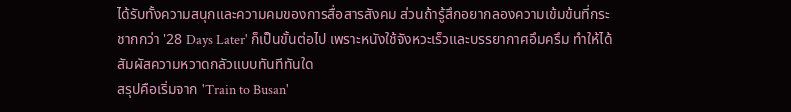ได้รับทั้งความสนุกและความคมของการสื่อสารสังคม ส่วนถ้ารู้สึกอยากลองความเข้มข้นที่กระชากกว่า '28 Days Later' ก็เป็นขั้นต่อไป เพราะหนังใช้จังหวะเร็วและบรรยากาศอึมครึม ทำให้ได้สัมผัสความหวาดกลัวแบบทันทีทันใด
สรุปคือเริ่มจาก 'Train to Busan'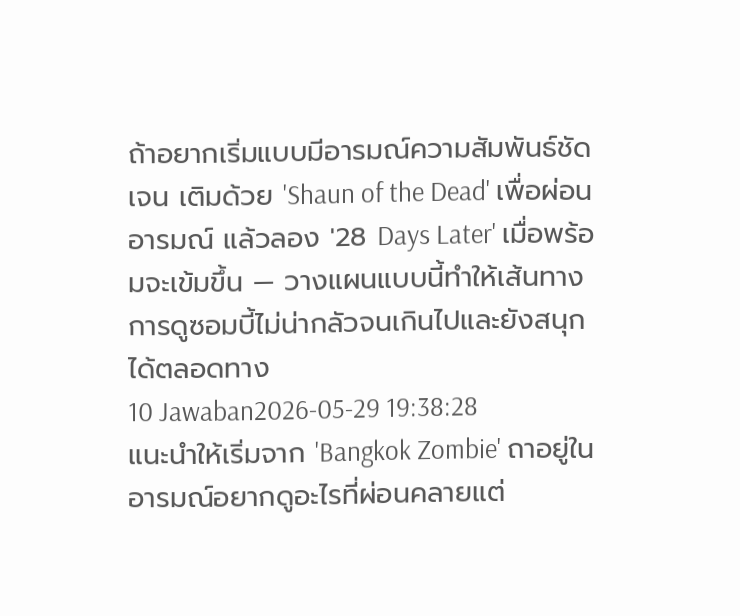ถ้าอยากเริ่มแบบมีอารมณ์ความสัมพันธ์ชัดเจน เติมด้วย 'Shaun of the Dead' เพื่อผ่อนอารมณ์ แล้วลอง '28 Days Later' เมื่อพร้อมจะเข้มขึ้น — วางแผนแบบนี้ทำให้เส้นทางการดูซอมบี้ไม่น่ากลัวจนเกินไปและยังสนุกได้ตลอดทาง
10 Jawaban2026-05-29 19:38:28
แนะนำให้เริ่มจาก 'Bangkok Zombie' ถาอยู่ในอารมณ์อยากดูอะไรที่ผ่อนคลายแต่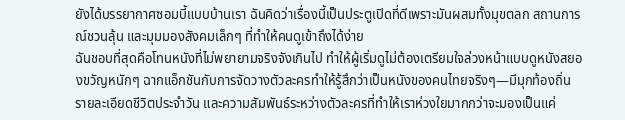ยังได้บรรยากาศซอมบี้แบบบ้านเรา ฉันคิดว่าเรื่องนี้เป็นประตูเปิดที่ดีเพราะมันผสมทั้งมุขตลก สถานการณ์ชวนลุ้น และมุมมองสังคมเล็กๆ ที่ทำให้คนดูเข้าถึงได้ง่าย
ฉันชอบที่สุดคือโทนหนังที่ไม่พยายามจริงจังเกินไป ทำให้ผู้เริ่มดูไม่ต้องเตรียมใจล่วงหน้าแบบดูหนังสยองขวัญหนักๆ ฉากแอ็กชันกับการจัดวางตัวละครทำให้รู้สึกว่าเป็นหนังของคนไทยจริงๆ—มีมุกท้องถิ่น รายละเอียดชีวิตประจำวัน และความสัมพันธ์ระหว่างตัวละครที่ทำให้เราห่วงใยมากกว่าจะมองเป็นแค่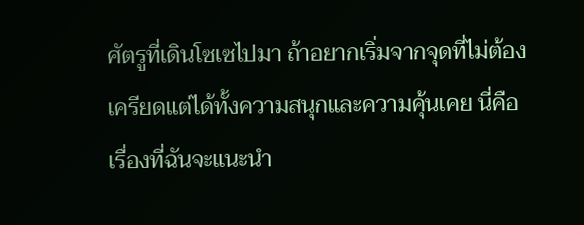ศัตรูที่เดินโซเซไปมา ถ้าอยากเริ่มจากจุดที่ไม่ต้องเครียดแต่ได้ทั้งความสนุกและความคุ้นเคย นี่คือเรื่องที่ฉันจะแนะนำ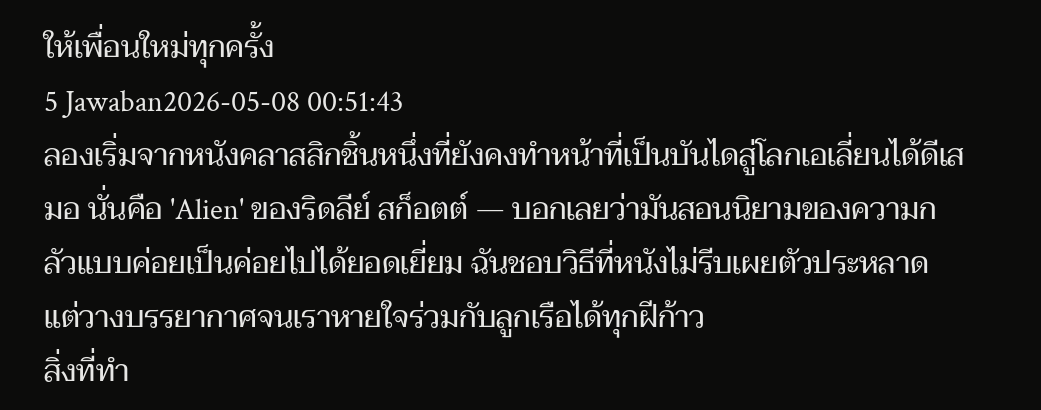ให้เพื่อนใหม่ทุกครั้ง
5 Jawaban2026-05-08 00:51:43
ลองเริ่มจากหนังคลาสสิกชิ้นหนึ่งที่ยังคงทำหน้าที่เป็นบันไดสู่โลกเอเลี่ยนได้ดีเสมอ นั่นคือ 'Alien' ของริดลีย์ สก็อตต์ — บอกเลยว่ามันสอนนิยามของความกลัวแบบค่อยเป็นค่อยไปได้ยอดเยี่ยม ฉันชอบวิธีที่หนังไม่รีบเผยตัวประหลาด แต่วางบรรยากาศจนเราหายใจร่วมกับลูกเรือได้ทุกฝีก้าว
สิ่งที่ทำ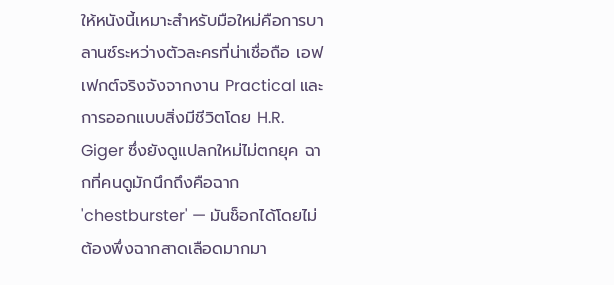ให้หนังนี้เหมาะสำหรับมือใหม่คือการบาลานซ์ระหว่างตัวละครที่น่าเชื่อถือ เอฟเฟกต์จริงจังจากงาน Practical และการออกแบบสิ่งมีชีวิตโดย H.R. Giger ซึ่งยังดูแปลกใหม่ไม่ตกยุค ฉากที่คนดูมักนึกถึงคือฉาก 'chestburster' — มันช็อกได้โดยไม่ต้องพึ่งฉากสาดเลือดมากมา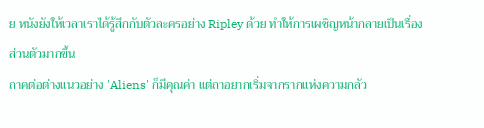ย หนังยังให้เวลาเราได้รู้สึกกับตัวละครอย่าง Ripley ด้วย ทำให้การเผชิญหน้ากลายเป็นเรื่องส่วนตัวมากขึ้น
ถาคต่อต่างแนวอย่าง 'Aliens' ก็มีคุณค่า แต่ถาอยากเริ่มจากรากแห่งความกลัว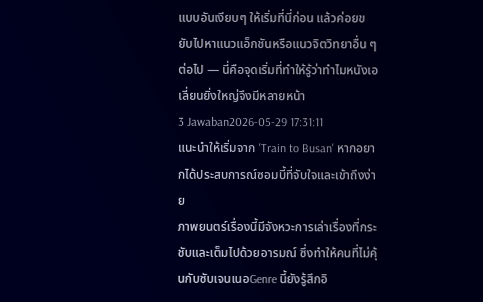แบบอันเงียบๆ ให้เริ่มที่นี่ก่อน แล้วค่อยขยับไปหาแนวแอ็กชันหรือแนวจิตวิทยาอื่น ๆ ต่อไป — นี่คือจุดเริ่มที่ทำให้รู้ว่าทำไมหนังเอเลี่ยนยิ่งใหญ่จึงมีหลายหน้า
3 Jawaban2026-05-29 17:31:11
แนะนำให้เริ่มจาก 'Train to Busan' หากอยากได้ประสบการณ์ซอมบี้ที่จับใจและเข้าถึงง่าย
ภาพยนตร์เรื่องนี้มีจังหวะการเล่าเรื่องที่กระชับและเต็มไปด้วยอารมณ์ ซึ่งทำให้คนที่ไม่คุ้นกับซับเจนเนอGenre นี้ยังรู้สึกอิ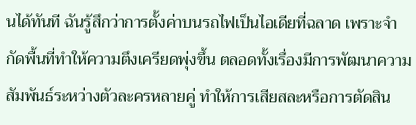นได้ทันที ฉันรู้สึกว่าการตั้งค่าบนรถไฟเป็นไอเดียที่ฉลาด เพราะจำกัดพื้นที่ทำให้ความตึงเครียดพุ่งขึ้น ตลอดทั้งเรื่องมีการพัฒนาความสัมพันธ์ระหว่างตัวละครหลายคู่ ทำให้การเสียสละหรือการตัดสิน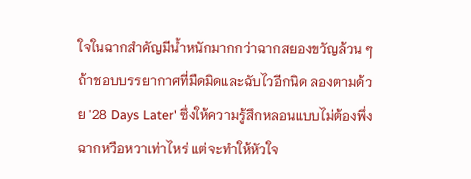ใจในฉากสำคัญมีน้ำหนักมากกว่าฉากสยองขวัญล้วน ๆ
ถ้าชอบบรรยากาศที่มืดมิดและฉับไวอีกนิด ลองตามด้วย '28 Days Later' ซึ่งให้ความรู้สึกหลอนแบบไม่ต้องพึ่งฉากหวือหวาเท่าไหร่ แต่จะทำให้หัวใจ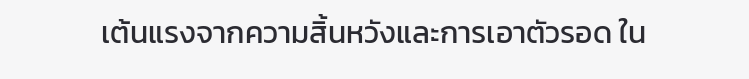เต้นแรงจากความสิ้นหวังและการเอาตัวรอด ใน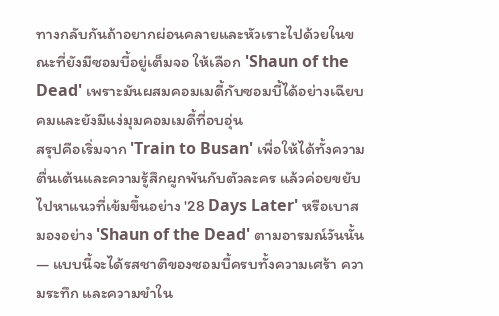ทางกลับกันถ้าอยากผ่อนคลายและหัวเราะไปด้วยในขณะที่ยังมีซอมบี้อยู่เต็มจอ ให้เลือก 'Shaun of the Dead' เพราะมันผสมคอมเมดี้กับซอมบี้ได้อย่างเฉียบคมและยังมีแง่มุมคอมเมดี้ที่อบอุ่น
สรุปคือเริ่มจาก 'Train to Busan' เพื่อให้ได้ทั้งความตื่นเต้นและความรู้สึกผูกพันกับตัวละคร แล้วค่อยขยับไปหาแนวที่เข้มขึ้นอย่าง '28 Days Later' หรือเบาสมองอย่าง 'Shaun of the Dead' ตามอารมณ์วันนั้น — แบบนี้จะได้รสชาติของซอมบี้ครบทั้งความเศร้า ความระทึก และความขำใน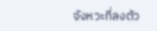จังหวะที่ลงตัว